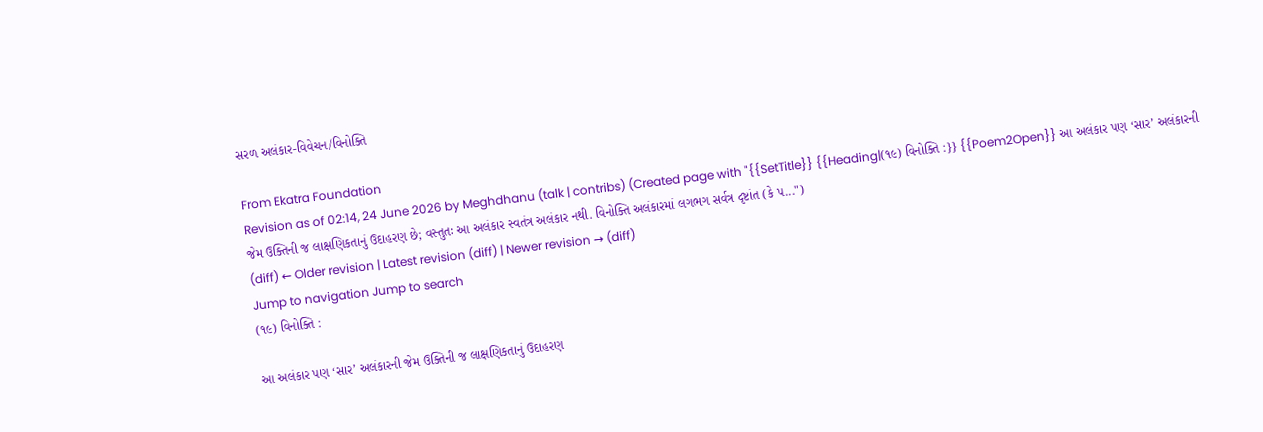સરળ અલંકાર-વિવેચન/વિનોક્તિ

From Ekatra Foundation
Revision as of 02:14, 24 June 2026 by Meghdhanu (talk | contribs) (Created page with "{{SetTitle}} {{Heading|(૧૯) વિનોક્તિ :}} {{Poem2Open}} આ અલંકાર પણ ‘સાર’ અલંકારની જેમ ઉક્તિની જ લાક્ષણિકતાનું ઉદાહરણ છે; વસ્તુતઃ આ અલંકાર સ્વતંત્ર અલંકાર નથી. વિનોક્તિ અલંકારમાં લગભગ સર્વત્ર દૃષ્ટાંત (કે પ...")
(diff) ← Older revision | Latest revision (diff) | Newer revision → (diff)
Jump to navigation Jump to search
(૧૯) વિનોક્તિ :

આ અલંકાર પણ ‘સાર’ અલંકારની જેમ ઉક્તિની જ લાક્ષણિકતાનું ઉદાહરણ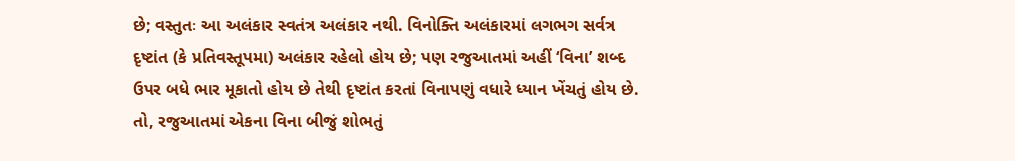છે; વસ્તુતઃ આ અલંકાર સ્વતંત્ર અલંકાર નથી. વિનોક્તિ અલંકારમાં લગભગ સર્વત્ર દૃષ્ટાંત (કે પ્રતિવસ્તૂપમા) અલંકાર રહેલો હોય છે; પણ રજુઆતમાં અહીં ‘વિના’ શબ્દ ઉપર બધે ભાર મૂકાતો હોય છે તેથી દૃષ્ટાંત કરતાં વિનાપણું વધારે ધ્યાન ખેંચતું હોય છે. તો, રજુઆતમાં એકના વિના બીજું શોભતું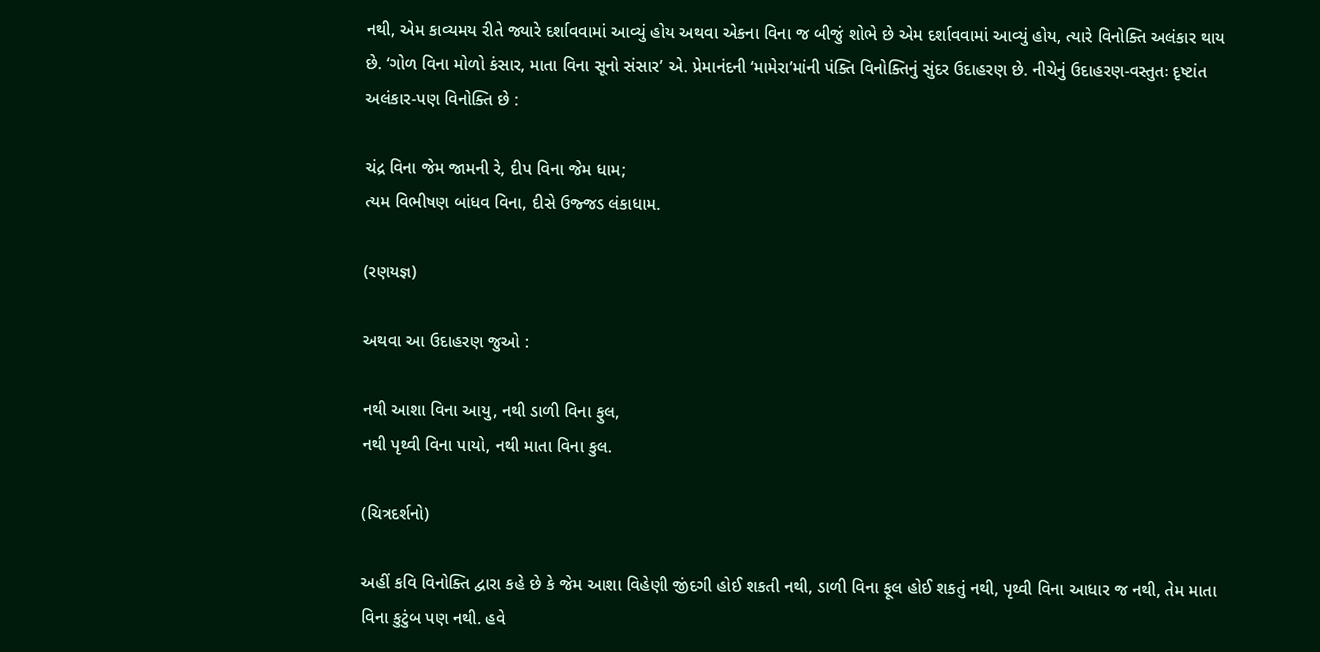નથી, એમ કાવ્યમય રીતે જ્યારે દર્શાવવામાં આવ્યું હોય અથવા એકના વિના જ બીજું શોભે છે એમ દર્શાવવામાં આવ્યું હોય, ત્યારે વિનોક્તિ અલંકાર થાય છે. ‘ગોળ વિના મોળો કંસાર, માતા વિના સૂનો સંસાર’ એ. પ્રેમાનંદની ‘મામેરા’માંની પંક્તિ વિનોક્તિનું સુંદર ઉદાહરણ છે. નીચેનું ઉદાહરણ-વસ્તુતઃ દૃષ્ટાંત અલંકાર-પણ વિનોક્તિ છે :

ચંદ્ર વિના જેમ જામની રે, દીપ વિના જેમ ધામ;
ત્યમ વિભીષણ બાંધવ વિના, દીસે ઉજ્જડ લંકાધામ.

(રણયજ્ઞ)

અથવા આ ઉદાહરણ જુઓ :

નથી આશા વિના આયુ, નથી ડાળી વિના ફુલ,
નથી પૃથ્વી વિના પાયો, નથી માતા વિના કુલ.

(ચિત્રદર્શનો)

અહીં કવિ વિનોક્તિ દ્વારા કહે છે કે જેમ આશા વિહેણી જીંદગી હોઈ શકતી નથી, ડાળી વિના ફૂલ હોઈ શકતું નથી, પૃથ્વી વિના આધાર જ નથી, તેમ માતા વિના કુટુંબ પણ નથી. હવે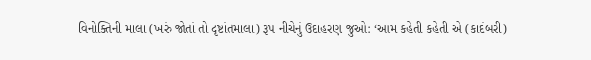વિનોક્તિની માલા (ખરું જોતાં તો દૃષ્ટાંતમાલા) રૂપ નીચેનું ઉદાહરણ જુઓ: ‘આમ કહેતી કહેતી એ (કાદંબરી)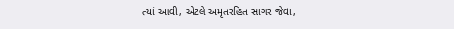ત્યાં આવી, એટલે અમૃતરહિત સાગર જેવા,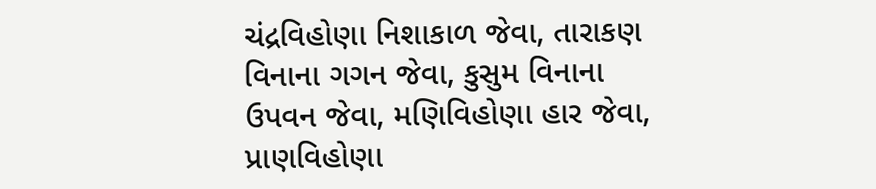ચંદ્રવિહોણા નિશાકાળ જેવા, તારાકણ વિનાના ગગન જેવા, કુસુમ વિનાના ઉપવન જેવા, મણિવિહોણા હાર જેવા, પ્રાણવિહોણા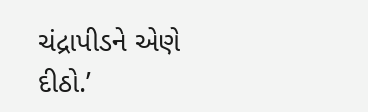ચંદ્રાપીડને એણે દીઠો.’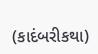(કાદંબરીકથા)